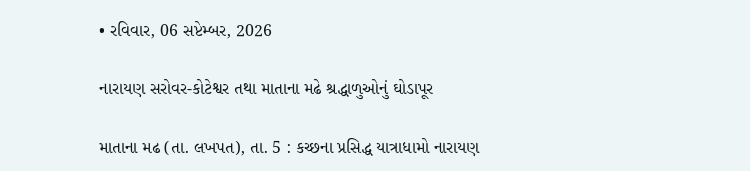• રવિવાર, 06 સપ્ટેમ્બર, 2026

નારાયણ સરોવર-કોટેશ્વર તથા માતાના મઢે શ્રદ્ધાળુઓનું ઘોડાપૂર

માતાના મઢ (તા. લખપત), તા. 5 : કચ્છના પ્રસિદ્ધ યાત્રાધામો નારાયણ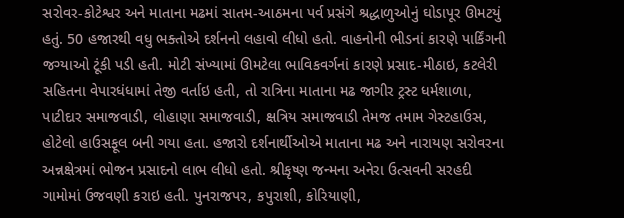સરોવર-કોટેશ્વર અને માતાના મઢમાં સાતમ-આઠમના પર્વ પ્રસંગે શ્રદ્ધાળુઓનું ઘોડાપૂર ઊમટયું હતું. 50 હજારથી વધુ ભક્તોએ દર્શનનો લહાવો લીધો હતો. વાહનોની ભીડનાં કારણે પાર્કિંગની જગ્યાઓ ટૂંકી પડી હતી. મોટી સંખ્યામાં ઊમટેલા ભાવિકવર્ગનાં કારણે પ્રસાદ-મીઠાઇ, કટલેરી સહિતના વેપારધંધામાં તેજી વર્તાઇ હતી, તો રાત્રિના માતાના મઢ જાગીર ટ્રસ્ટ ધર્મશાળા, પાટીદાર સમાજવાડી, લોહાણા સમાજવાડી, ક્ષત્રિય સમાજવાડી તેમજ તમામ ગેસ્ટહાઉસ, હોટેલો હાઉસફૂલ બની ગયા હતા. હજારો દર્શનાર્થીઓએ માતાના મઢ અને નારાયણ સરોવરના અન્નક્ષેત્રમાં ભોજન પ્રસાદનો લાભ લીધો હતો. શ્રીકૃષ્ણ જન્મના અનેરા ઉત્સવની સરહદી ગામોમાં ઉજવણી કરાઇ હતી. પુનરાજપર, કપુરાશી, કોરિયાણી,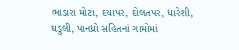ભાડારા મોટા, દયાપર, દોલતપર, ધારેશી, ઘડુલી, પાનધ્રો સહિતનાં ગામોમાં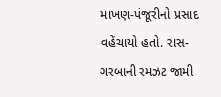માખણ-પંજૂરીનો પ્રસાદ વહેંચાયો હતો. રાસ-ગરબાની રમઝટ જામી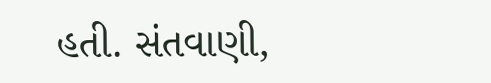હતી. સંતવાણી,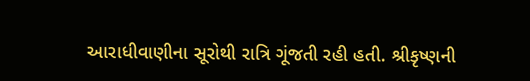આરાધીવાણીના સૂરોથી રાત્રિ ગૂંજતી રહી હતી. શ્રીકૃષ્ણની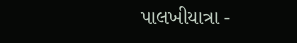પાલખીયાત્રા -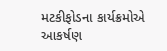મટકીફોડના કાર્યક્રમોએ આકર્ષણ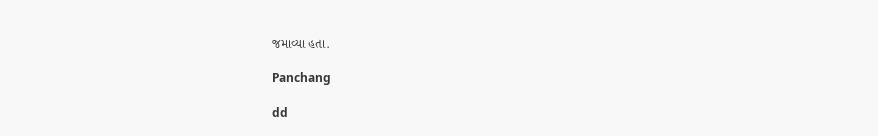જમાવ્યા હતા.

Panchang

dd